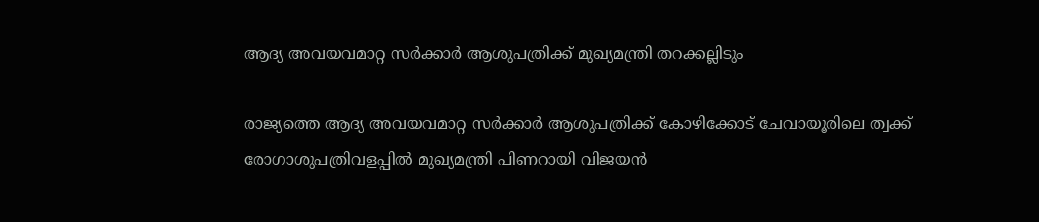ആദ്യ അവയവമാറ്റ സര്‍ക്കാര്‍ ആശുപത്രിക്ക് മുഖ്യമന്ത്രി തറക്കല്ലിടും

രാജ്യത്തെ ആദ്യ അവയവമാറ്റ സര്‍ക്കാര്‍ ആശുപത്രിക്ക് കോഴിക്കോട് ചേവായൂരിലെ ത്വക്ക് രോഗാശുപത്രിവളപ്പില്‍ മുഖ്യമന്ത്രി പിണറായി വിജയന്‍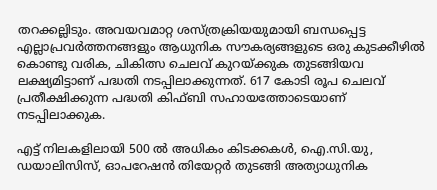തറക്കല്ലിടും. അവയവമാറ്റ ശസ്ത്രക്രിയയുമായി ബന്ധപ്പെട്ട എല്ലാപ്രവര്‍ത്തനങ്ങളും ആധുനിക സൗകര്യങ്ങളുടെ ഒരു കുടക്കീഴില്‍ കൊണ്ടു വരിക, ചികിത്സ ചെലവ് കുറയ്ക്കുക തുടങ്ങിയവ ലക്ഷ്യമിട്ടാണ് പദ്ധതി നടപ്പിലാക്കുന്നത്. 617 കോടി രൂപ ചെലവ് പ്രതീക്ഷിക്കുന്ന പദ്ധതി കിഫ്ബി സഹായത്തോടെയാണ് നടപ്പിലാക്കുക.

എട്ട് നിലകളിലായി 500 ല്‍ അധികം കിടക്കകള്‍, ഐ.സി.യു, ഡയാലിസിസ്, ഓപറേഷന്‍ തിയേറ്റര്‍ തുടങ്ങി അത്യാധുനിക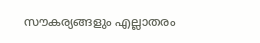സൗകര്യങ്ങളും എല്ലാതരം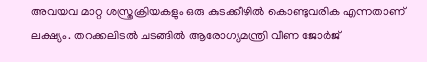അവയവ മാറ്റ ശസ്ത്രക്രിയകളും ഒരു കുടക്കീഴില്‍ കൊണ്ടുവരിക എന്നതാണ് ലക്ഷ്യം. തറക്കലിടല്‍ ചടങ്ങില്‍ ആരോഗ്യമന്ത്രി വീണ ജോര്‍ജ്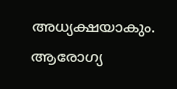അധ്യക്ഷയാകും. ആരോഗ്യ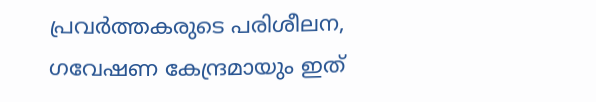പ്രവര്‍ത്തകരുടെ പരിശീലന, ഗവേഷണ കേന്ദ്രമായും ഇത്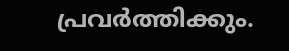പ്രവര്‍ത്തിക്കും.